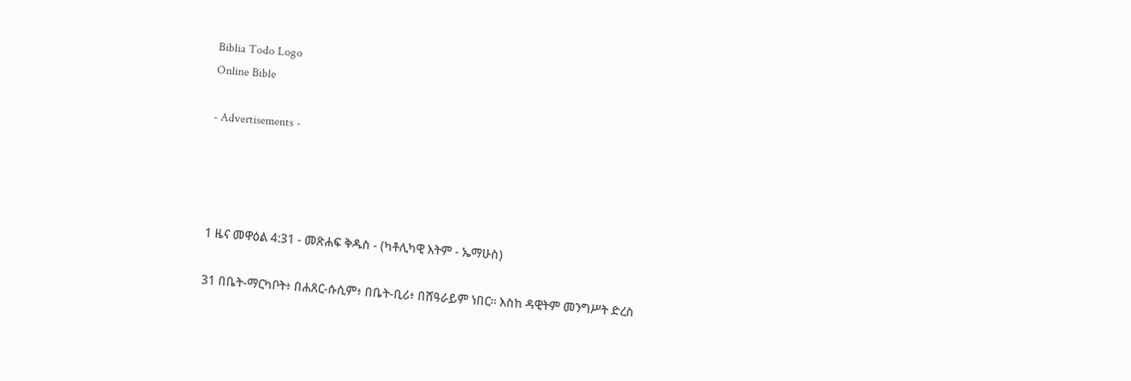Biblia Todo Logo
Online Bible

- Advertisements -




1 ዜና መዋዕል 4:31 - መጽሐፍ ቅዱስ - (ካቶሊካዊ እትም - ኤማሁስ)

31 በቤት-ማርካቦት፥ በሐጸር-ሱሲም፥ በቤት-ቢሪ፥ በሸዓራይም ነበር። እስከ ዳዊትም መንግሥት ድረስ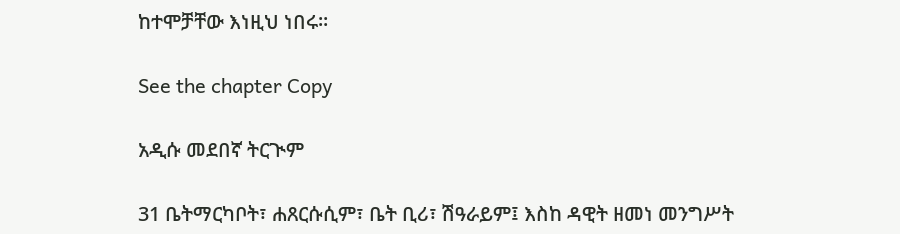ከተሞቻቸው እነዚህ ነበሩ።

See the chapter Copy

አዲሱ መደበኛ ትርጒም

31 ቤትማርካቦት፣ ሐጸርሱሲም፣ ቤት ቢሪ፣ ሽዓራይም፤ እስከ ዳዊት ዘመነ መንግሥት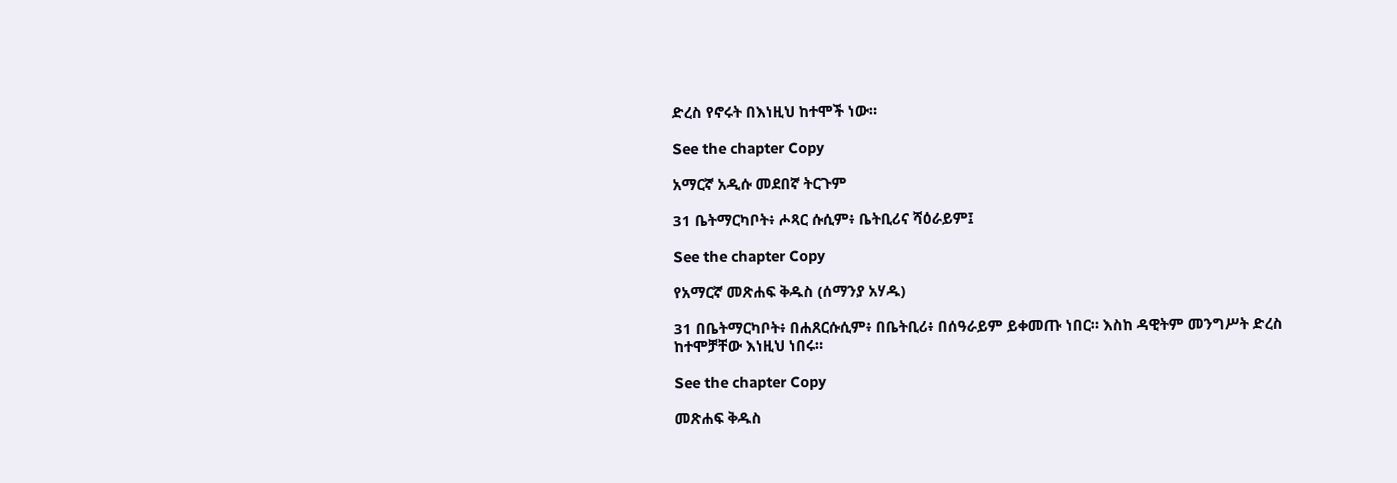ድረስ የኖሩት በእነዚህ ከተሞች ነው።

See the chapter Copy

አማርኛ አዲሱ መደበኛ ትርጉም

31 ቤትማርካቦት፥ ሖጻር ሱሲም፥ ቤትቢሪና ሻዕራይም፤

See the chapter Copy

የአማርኛ መጽሐፍ ቅዱስ (ሰማንያ አሃዱ)

31 በቤትማርካቦት፥ በሐጸርሱሲም፥ በቤትቢሪ፥ በሰዓራይም ይቀመጡ ነበር። እስከ ዳዊትም መንግሥት ድረስ ከተሞቻቸው እነዚህ ነበሩ።

See the chapter Copy

መጽሐፍ ቅዱስ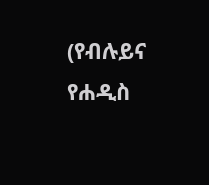(የብሉይና የሐዲስ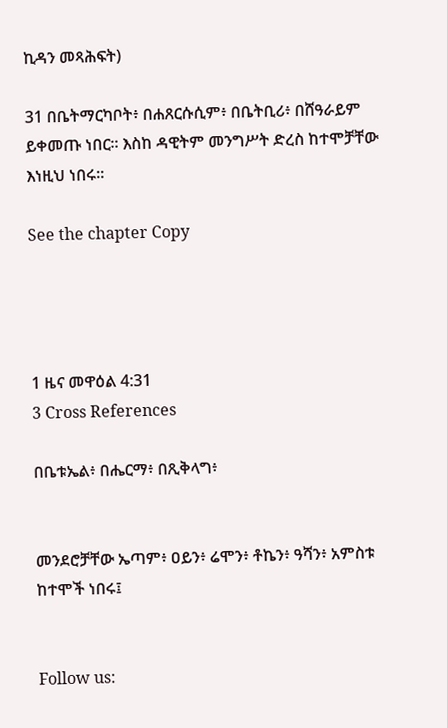ኪዳን መጻሕፍት)

31 በቤትማርካቦት፥ በሐጸርሱሲም፥ በቤትቢሪ፥ በሸዓራይም ይቀመጡ ነበር። እስከ ዳዊትም መንግሥት ድረስ ከተሞቻቸው እነዚህ ነበሩ።

See the chapter Copy




1 ዜና መዋዕል 4:31
3 Cross References

በቤቱኤል፥ በሔርማ፥ በጺቅላግ፥


መንደሮቻቸው ኤጣም፥ ዐይን፥ ሬሞን፥ ቶኬን፥ ዓሻን፥ አምስቱ ከተሞች ነበሩ፤


Follow us: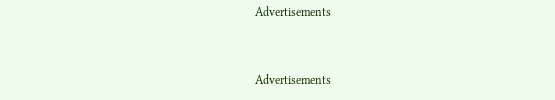Advertisements


Advertisements